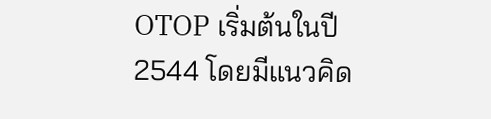OTOP เริ่มต้นในปี 2544 โดยมีแนวคิด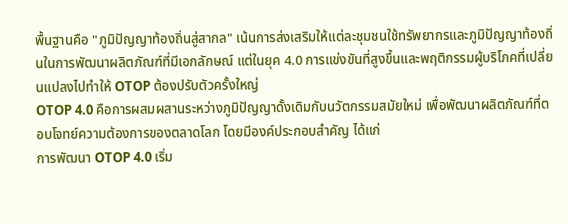พื้นฐานคือ "ภูมิปัญญาท้องถิ่นสู่สากล" เน้นการส่งเสริมให้แต่ละชุมชนใช้ทรัพยากรและภูมิปัญญาท้องถิ่นในการพัฒนาผลิตภัณฑ์ที่มีเอกลักษณ์ แต่ในยุค 4.0 การแข่งขันที่สูงขึ้นและพฤติกรรมผู้บริโภคที่เปลี่ยนแปลงไปทำให้ OTOP ต้องปรับตัวครั้งใหญ่
OTOP 4.0 คือการผสมผสานระหว่างภูมิปัญญาดั้งเดิมกับนวัตกรรมสมัยใหม่ เพื่อพัฒนาผลิตภัณฑ์ที่ตอบโจทย์ความต้องการของตลาดโลก โดยมีองค์ประกอบสำคัญ ได้แก่
การพัฒนา OTOP 4.0 เริ่ม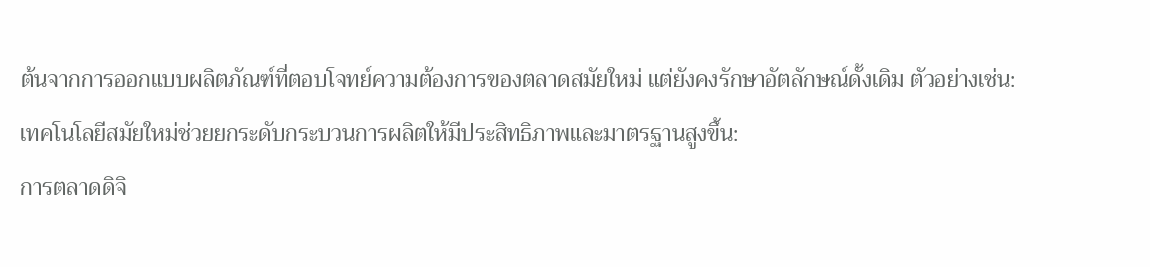ต้นจากการออกแบบผลิตภัณฑ์ที่ตอบโจทย์ความต้องการของตลาดสมัยใหม่ แต่ยังคงรักษาอัตลักษณ์ดั้งเดิม ตัวอย่างเช่น:
เทคโนโลยีสมัยใหม่ช่วยยกระดับกระบวนการผลิตให้มีประสิทธิภาพและมาตรฐานสูงขึ้น:
การตลาดดิจิ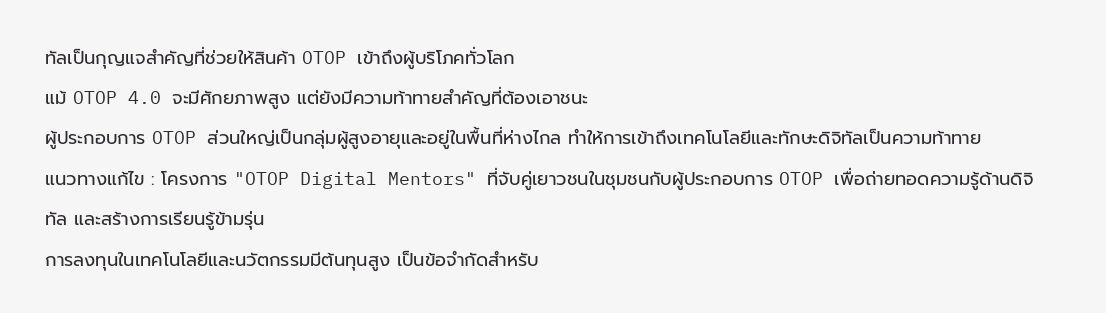ทัลเป็นกุญแจสำคัญที่ช่วยให้สินค้า OTOP เข้าถึงผู้บริโภคทั่วโลก
แม้ OTOP 4.0 จะมีศักยภาพสูง แต่ยังมีความท้าทายสำคัญที่ต้องเอาชนะ
ผู้ประกอบการ OTOP ส่วนใหญ่เป็นกลุ่มผู้สูงอายุและอยู่ในพื้นที่ห่างไกล ทำให้การเข้าถึงเทคโนโลยีและทักษะดิจิทัลเป็นความท้าทาย
แนวทางแก้ไข : โครงการ "OTOP Digital Mentors" ที่จับคู่เยาวชนในชุมชนกับผู้ประกอบการ OTOP เพื่อถ่ายทอดความรู้ด้านดิจิทัล และสร้างการเรียนรู้ข้ามรุ่น
การลงทุนในเทคโนโลยีและนวัตกรรมมีต้นทุนสูง เป็นข้อจำกัดสำหรับ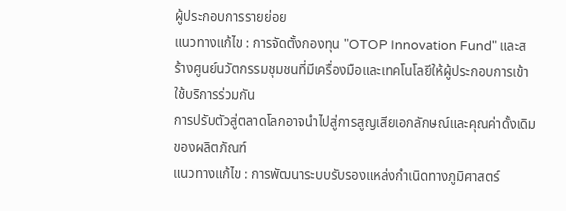ผู้ประกอบการรายย่อย
แนวทางแก้ไข : การจัดตั้งกองทุน "OTOP Innovation Fund" และสร้างศูนย์นวัตกรรมชุมชนที่มีเครื่องมือและเทคโนโลยีให้ผู้ประกอบการเข้าใช้บริการร่วมกัน
การปรับตัวสู่ตลาดโลกอาจนำไปสู่การสูญเสียเอกลักษณ์และคุณค่าดั้งเดิมของผลิตภัณฑ์
แนวทางแก้ไข : การพัฒนาระบบรับรองแหล่งกำเนิดทางภูมิศาสตร์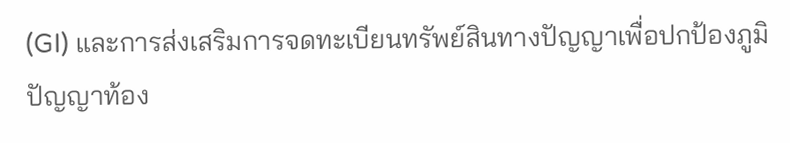(GI) และการส่งเสริมการจดทะเบียนทรัพย์สินทางปัญญาเพื่อปกป้องภูมิปัญญาท้อง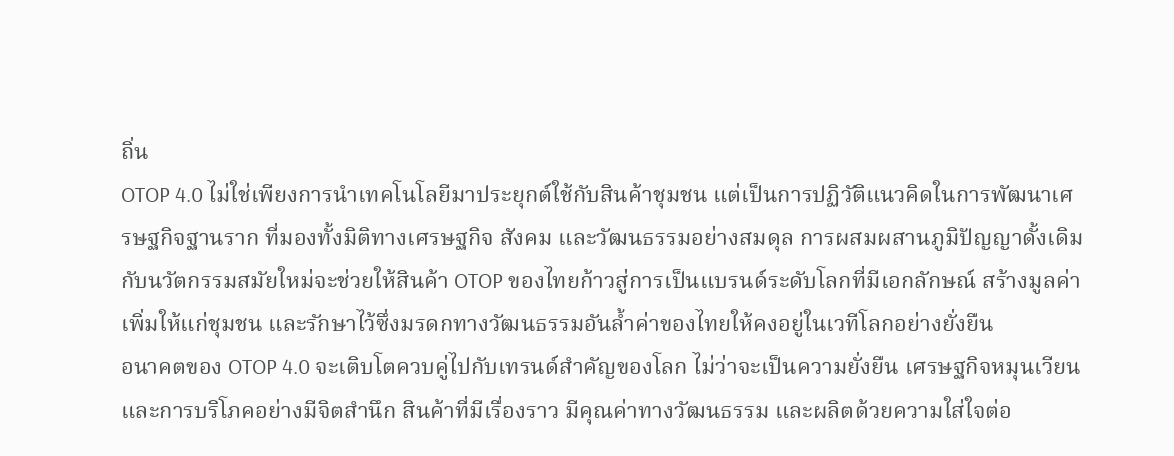ถิ่น
OTOP 4.0 ไม่ใช่เพียงการนำเทคโนโลยีมาประยุกต์ใช้กับสินค้าชุมชน แต่เป็นการปฏิวัติแนวคิดในการพัฒนาเศรษฐกิจฐานราก ที่มองทั้งมิติทางเศรษฐกิจ สังคม และวัฒนธรรมอย่างสมดุล การผสมผสานภูมิปัญญาดั้งเดิมกับนวัตกรรมสมัยใหม่จะช่วยให้สินค้า OTOP ของไทยก้าวสู่การเป็นแบรนด์ระดับโลกที่มีเอกลักษณ์ สร้างมูลค่าเพิ่มให้แก่ชุมชน และรักษาไว้ซึ่งมรดกทางวัฒนธรรมอันล้ำค่าของไทยให้คงอยู่ในเวทีโลกอย่างยั่งยืน
อนาคตของ OTOP 4.0 จะเติบโตควบคู่ไปกับเทรนด์สำคัญของโลก ไม่ว่าจะเป็นความยั่งยืน เศรษฐกิจหมุนเวียน และการบริโภคอย่างมีจิตสำนึก สินค้าที่มีเรื่องราว มีคุณค่าทางวัฒนธรรม และผลิตด้วยความใส่ใจต่อ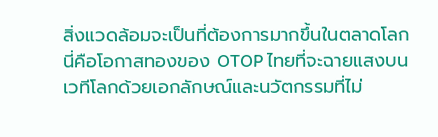สิ่งแวดล้อมจะเป็นที่ต้องการมากขึ้นในตลาดโลก นี่คือโอกาสทองของ OTOP ไทยที่จะฉายแสงบนเวทีโลกด้วยเอกลักษณ์และนวัตกรรมที่ไม่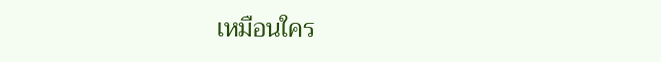เหมือนใคร